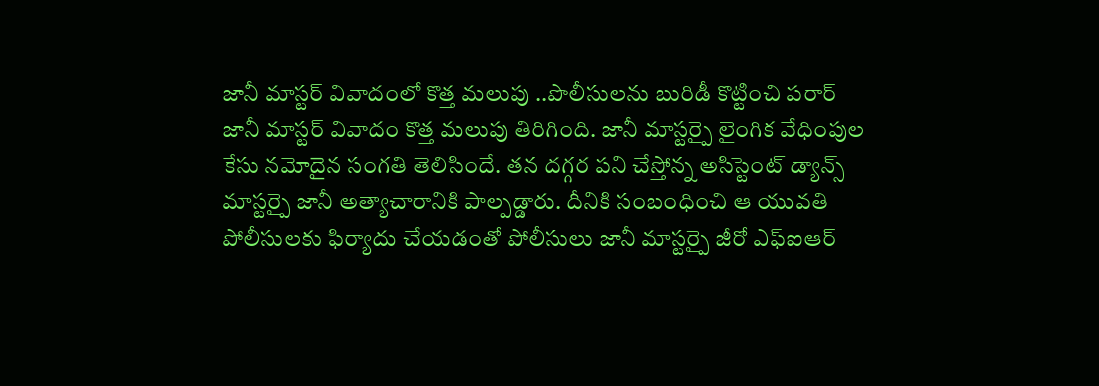జానీ మాస్టర్ వివాదంలో కొత్త మలుపు ..పొలీసులను బురిడీ కొట్టించి పరార్
జానీ మాస్టర్ వివాదం కొత్త మలుపు తిరిగింది. జానీ మాస్టర్పై లైంగిక వేధింపుల కేసు నమోదైన సంగతి తెలిసిందే. తన దగ్గర పని చేస్తోన్న అసిస్టెంట్ డ్యాన్స్ మాస్టర్పై జానీ అత్యాచారానికి పాల్పడ్డారు. దీనికి సంబంధించి ఆ యువతి పోలీసులకు ఫిర్యాదు చేయడంతో పోలీసులు జానీ మాస్టర్పై జీరో ఎఫ్ఐఆర్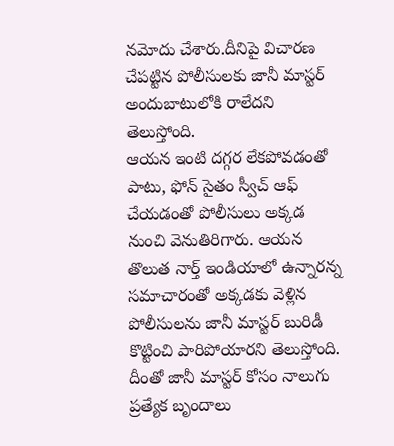నమోదు చేశారు.దీనిపై విచారణ చేపట్టిన పోలీసులకు జానీ మాస్టర్ అందుబాటులోకి రాలేదని తెలుస్తోంది.
ఆయన ఇంటి దగ్గర లేకపోవడంతో పాటు, ఫోన్ సైతం స్వీచ్ ఆఫ్ చేయడంతో పోలీసులు అక్కడ నుంచి వెనుతిరిగారు. ఆయన తొలుత నార్త్ ఇండియాలో ఉన్నారన్న సమాచారంతో అక్కడకు వెళ్లిన పోలీసులను జానీ మాస్టర్ బురిడీ కొట్టించి పారిపోయారని తెలుస్తోంది. దీంతో జానీ మాస్టర్ కోసం నాలుగు ప్రత్యేక బృందాలు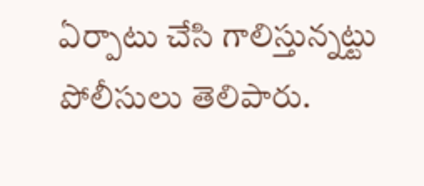ఏర్పాటు చేసి గాలిస్తున్నట్టు పోలీసులు తెలిపారు.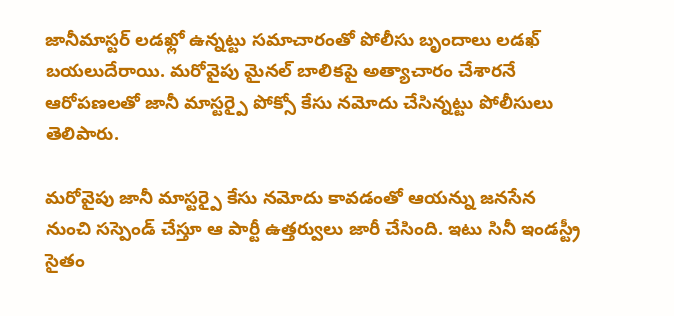జానీమాస్టర్ లడఖ్లో ఉన్నట్టు సమాచారంతో పోలీసు బృందాలు లడఖ్ బయలుదేరాయి. మరోవైపు మైనల్ బాలికపై అత్యాచారం చేశారనే ఆరోపణలతో జానీ మాస్టర్పై పోక్సో కేసు నమోదు చేసిన్నట్టు పోలీసులు తెలిపారు.

మరోవైపు జానీ మాస్టర్పై కేసు నమోదు కావడంతో ఆయన్ను జనసేన నుంచి సస్పెండ్ చేస్తూ ఆ పార్టీ ఉత్తర్వులు జారీ చేసింది. ఇటు సినీ ఇండస్ట్రీ సైతం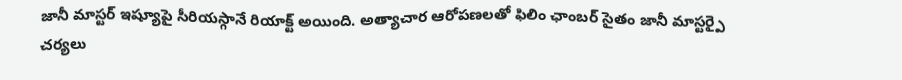జానీ మాస్టర్ ఇష్యూపై సీరియస్గానే రియాక్ట్ అయింది. అత్యాచార ఆరోపణలతో ఫిలిం ఛాంబర్ సైతం జానీ మాస్టర్పై చర్యలు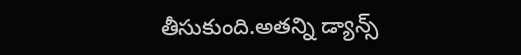తీసుకుంది.అతన్ని డ్యాన్స్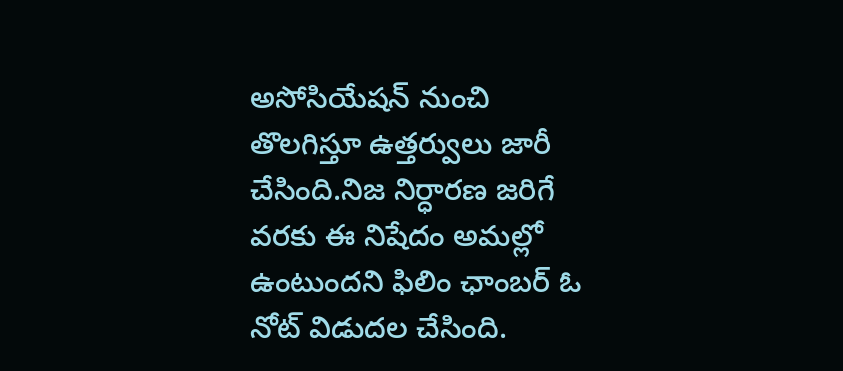అసోసియేషన్ నుంచి తొలగిస్తూ ఉత్తర్వులు జారీ చేసింది.నిజ నిర్ధారణ జరిగే వరకు ఈ నిషేదం అమల్లో ఉంటుందని ఫిలిం ఛాంబర్ ఓ నోట్ విడుదల చేసింది.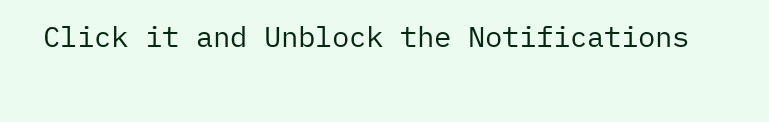Click it and Unblock the Notifications